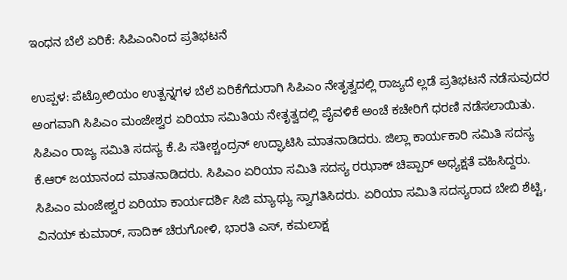ಇಂಧನ ಬೆಲೆ ಏರಿಕೆ: ಸಿಪಿಎಂನಿಂದ ಪ್ರತಿಭಟನೆ

ಉಪ್ಪಳ: ಪೆಟ್ರೋಲಿಯಂ ಉತ್ಪನ್ನಗಳ ಬೆಲೆ ಏರಿಕೆಗೆದುರಾಗಿ ಸಿಪಿಎಂ ನೇತೃತ್ವದಲ್ಲಿ ರಾಜ್ಯದೆ ಲ್ಲಡೆ ಪ್ರತಿಭಟನೆ ನಡೆಸುವುದರ ಅಂಗವಾಗಿ ಸಿಪಿಎಂ ಮಂಜೇಶ್ವರ ಏರಿಯಾ ಸಮಿತಿಯ ನೇತೃತ್ವದಲ್ಲಿ ಪೈವಳಿಕೆ ಅಂಚೆ ಕಚೇರಿಗೆ ಧರಣಿ ನಡೆಸಲಾಯಿತು. ಸಿಪಿಎಂ ರಾಜ್ಯ ಸಮಿತಿ ಸದಸ್ಯ ಕೆ.ಪಿ ಸತೀಶ್ಚಂದ್ರನ್ ಉದ್ಘಾಟಿಸಿ ಮಾತನಾಡಿದರು. ಜಿಲ್ಲಾ ಕಾರ್ಯಕಾರಿ ಸಮಿತಿ ಸದಸ್ಯ ಕೆ.ಆರ್ ಜಯಾನಂದ ಮಾತನಾಡಿದರು. ಸಿಪಿಎಂ ಏರಿಯಾ ಸಮಿತಿ ಸದಸ್ಯ ರಝಾಕ್ ಚಿಪ್ಪಾರ್ ಅಧ್ಯಕ್ಷತೆ ವಹಿಸಿದ್ದರು. ಸಿಪಿಎಂ ಮಂಜೇಶ್ವರ ಏರಿಯಾ ಕಾರ್ಯದರ್ಶಿ ಸಿಜಿ ಮ್ಯಾಥ್ಯು ಸ್ವಾಗತಿಸಿದರು. ಏರಿಯಾ ಸಮಿತಿ ಸದಸ್ಯರಾದ ಬೇಬಿ ಶೆಟ್ಟಿ, ವಿನಯ್ ಕುಮಾರ್, ಸಾದಿಕ್ ಚೆರುಗೋಳಿ, ಭಾರತಿ ಎಸ್, ಕಮಲಾಕ್ಷ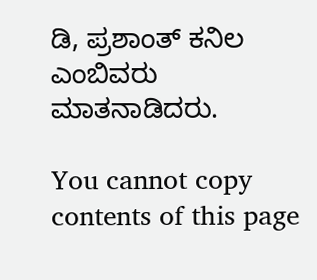ಡಿ, ಪ್ರಶಾಂತ್ ಕನಿಲ ಎಂಬಿವರು ಮಾತನಾಡಿದರು.

You cannot copy contents of this page